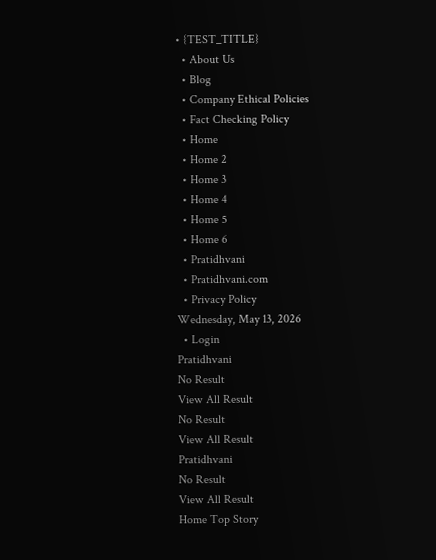• {TEST_TITLE}
  • About Us
  • Blog
  • Company Ethical Policies
  • Fact Checking Policy
  • Home
  • Home 2
  • Home 3
  • Home 4
  • Home 5
  • Home 6
  • Pratidhvani
  • Pratidhvani.com
  • Privacy Policy
Wednesday, May 13, 2026
  • Login
Pratidhvani
No Result
View All Result
No Result
View All Result
Pratidhvani
No Result
View All Result
Home Top Story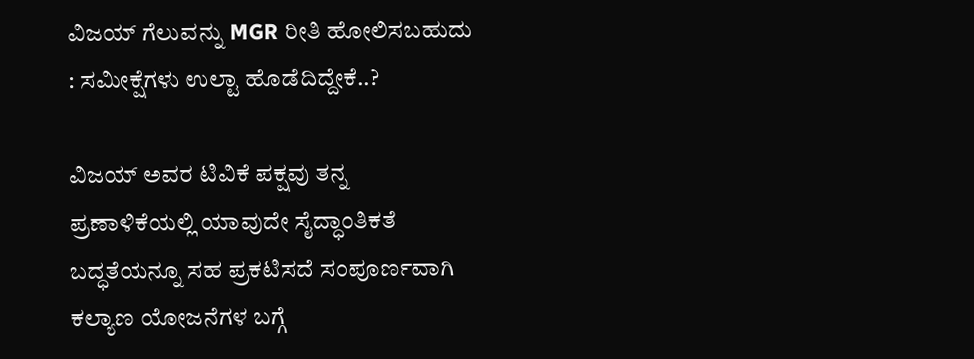ವಿಜಯ್‌ ಗೆಲುವನ್ನು MGR ರೀತಿ ಹೋಲಿಸಬಹುದು : ಸಮೀಕ್ಷೆಗಳು ಉಲ್ಟಾ ಹೊಡೆದಿದ್ದೇಕೆ..?

ವಿಜಯ್ ಅವರ ಟಿವಿಕೆ ಪಕ್ಷವು ತನ್ನ ಪ್ರಣಾಳಿಕೆಯಲ್ಲಿ ಯಾವುದೇ ಸೈದ್ಧಾಂತಿಕತೆ ಬದ್ಧತೆಯನ್ನೂ ಸಹ ಪ್ರಕಟಿಸದೆ‌ ಸಂಪೂರ್ಣವಾಗಿ ಕಲ್ಯಾಣ ಯೋಜನೆಗಳ ಬಗ್ಗೆ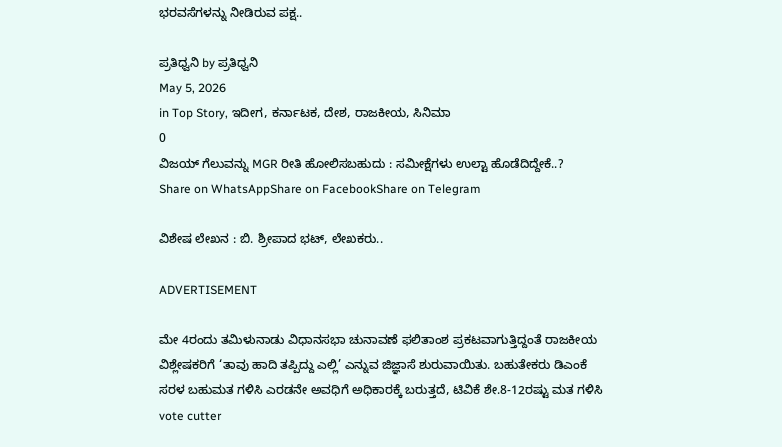ಭರವಸೆಗಳನ್ನು ನೀಡಿರುವ ಪಕ್ಷ..

ಪ್ರತಿಧ್ವನಿ by ಪ್ರತಿಧ್ವನಿ
May 5, 2026
in Top Story, ಇದೀಗ, ಕರ್ನಾಟಕ, ದೇಶ, ರಾಜಕೀಯ, ಸಿನಿಮಾ
0
ವಿಜಯ್‌ ಗೆಲುವನ್ನು MGR ರೀತಿ ಹೋಲಿಸಬಹುದು : ಸಮೀಕ್ಷೆಗಳು ಉಲ್ಟಾ ಹೊಡೆದಿದ್ದೇಕೆ..?
Share on WhatsAppShare on FacebookShare on Telegram

ವಿಶೇಷ ಲೇಖನ : ಬಿ. ಶ್ರೀಪಾದ ಭಟ್‌, ಲೇಖಕರು..

ADVERTISEMENT

ಮೇ 4ರಂದು ತಮಿಳುನಾಡು ವಿಧಾನಸಭಾ ಚುನಾವಣೆ ಫಲಿತಾಂಶ ಪ್ರಕಟವಾಗುತ್ತಿದ್ದಂತೆ ರಾಜಕೀಯ ವಿಶ್ಲೇಷಕರಿಗೆ ‘ತಾವು ಹಾದಿ ತಪ್ಪಿದ್ದು ಎಲ್ಲಿ’ ಎನ್ನುವ ಜಿಜ್ಞಾಸೆ ಶುರುವಾಯಿತು. ಬಹುತೇಕರು ಡಿಎಂಕೆ ಸರಳ ಬಹುಮತ ಗಳಿಸಿ ಎರಡನೇ ಅವಧಿಗೆ ಅಧಿಕಾರಕ್ಕೆ ಬರುತ್ತದೆ, ಟಿವಿಕೆ ಶೇ.8-12ರಷ್ಟು ಮತ‌ ಗಳಿಸಿ vote cutter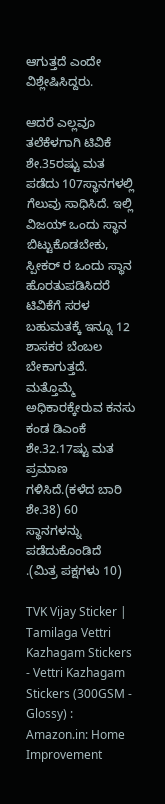ಆಗುತ್ತದೆ ಎಂದೇ ವಿಶ್ಲೇಷಿಸಿದ್ದರು.

ಆದರೆ ಎಲ್ಲವೂ ತಲೆಕೆಳಗಾಗಿ ಟಿವಿಕೆ ಶೇ.35ರಷ್ಟು ಮತ‌ ಪಡೆದು 107ಸ್ಥಾನಗಳಲ್ಲಿ ಗೆಲುವು ಸಾಧಿಸಿದೆ. ಇಲ್ಲಿ ವಿಜಯ್ ಒಂದು ಸ್ಥಾನ ಬಿಟ್ಟುಕೊಡಬೇಕು, ಸ್ಪೀಕರ್ ರ ಒಂದು ಸ್ಥಾನ ಹೊರತುಪಡಿಸಿದರೆ ಟಿವಿಕೆಗೆ ಸರಳ ಬಹುಮತಕ್ಕೆ ಇನ್ನೂ 12 ಶಾಸಕರ ಬೆಂಬಲ ಬೇಕಾಗುತ್ತದೆ. ಮತ್ತೊಮ್ಮೆ ಅಧಿಕಾರಕ್ಕೇರುವ ಕನಸು ಕಂಡ ಡಿಎಂಕೆ ಶೇ.32.17ಷ್ಟು ಮತ ಪ್ರಮಾಣ ಗಳಿಸಿದೆ.(ಕಳೆದ ಬಾರಿ ಶೇ.38) 60 ಸ್ಥಾನಗಳನ್ನು ಪಡೆದುಕೊಂಡಿದೆ .(ಮಿತ್ರ ಪಕ್ಷಗಳು 10)

TVK Vijay Sticker | Tamilaga Vettri Kazhagam Stickers - Vettri Kazhagam Stickers (300GSM - Glossy) : Amazon.in: Home Improvement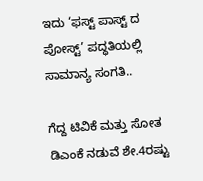ಇದು ‘ಫಸ್ಟ್ ಪಾಸ್ಟ್ ದ ಪೋಸ್ಟ್’ ಪದ್ಧತಿಯಲ್ಲಿ ಸಾಮಾನ್ಯ ಸಂಗತಿ..

ಗೆದ್ದ ಟಿವಿಕೆ ಮತ್ತು ಸೋತ ಡಿಎಂಕೆ ನಡುವೆ ಶೇ.4ರಷ್ಟು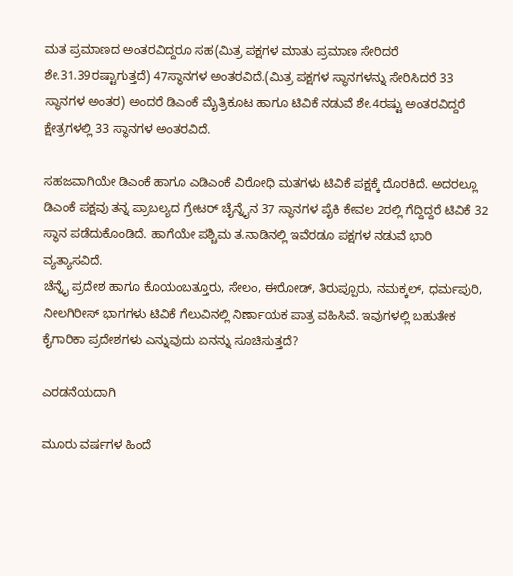ಮತ‌ ಪ್ರಮಾಣದ ಅಂತರವಿದ್ದರೂ ಸಹ(ಮಿತ್ರ ಪಕ್ಷಗಳ ಮಾತು ಪ್ರಮಾಣ ಸೇರಿದರೆ ಶೇ.31.39ರಷ್ಟಾಗುತ್ತದೆ) 47ಸ್ಥಾನಗಳ ಅಂತರವಿದೆ.(ಮಿತ್ರ ಪಕ್ಷಗಳ ಸ್ಥಾನಗಳನ್ನು ಸೇರಿಸಿದರೆ 33 ಸ್ಥಾನಗಳ ಅಂತರ) ಅಂದರೆ ಡಿಎಂಕೆ ಮೈತ್ರಿಕೂಟ ಹಾಗೂ ಟಿವಿಕೆ ನಡುವೆ ಶೇ.4ರಷ್ಟು ಅಂತರವಿದ್ದರೆ ಕ್ಷೇತ್ರಗಳಲ್ಲಿ 33 ಸ್ಥಾನಗಳ ಅಂತರವಿದೆ.

ಸಹಜವಾಗಿಯೇ ಡಿಎಂಕೆ ಹಾಗೂ ಎಡಿಎಂಕೆ ವಿರೋಧಿ ಮತಗಳು ಟಿವಿಕೆ ಪಕ್ಷಕ್ಕೆ ದೊರಕಿದೆ. ಅದರಲ್ಲೂ ಡಿಎಂಕೆ ಪಕ್ಷವು ತನ್ನ ಪ್ರಾಬಲ್ಯದ ಗ್ರೇಟರ್ ಚೈನ್ನೈನ 37 ಸ್ಥಾನಗಳ ಪೈಕಿ ಕೇವಲ 2ರಲ್ಲಿ ಗೆದ್ದಿದ್ದರೆ ಟಿವಿಕೆ 32 ಸ್ಥಾನ ಪಡೆದುಕೊಂಡಿದೆ. ಹಾಗೆಯೇ ಪಶ್ಚಿಮ ತ.ನಾಡಿನಲ್ಲಿ ಇವೆರಡೂ ಪಕ್ಷಗಳ ನಡುವೆ ಭಾರಿ ವ್ಯತ್ಯಾಸವಿದೆ.
ಚೆನ್ನೈ ಪ್ರದೇಶ ಹಾಗೂ ಕೊಯಂಬತ್ತೂರು, ಸೇಲಂ, ಈರೋಡ್, ತಿರುಪ್ಪೂರು, ನಮಕ್ಕಲ್, ಧರ್ಮಪುರಿ, ನೀಲಗಿರೀಸ್ ಭಾಗಗಳು ಟಿವಿಕೆ ಗೆಲುವಿನಲ್ಲಿ ನಿರ್ಣಾಯಕ ಪಾತ್ರ ವಹಿಸಿವೆ. ಇವುಗಳಲ್ಲಿ ಬಹುತೇಕ ಕೈಗಾರಿಕಾ ಪ್ರದೇಶಗಳು ಎನ್ನುವುದು ಏನನ್ನು ಸೂಚಿಸುತ್ತದೆ?

ಎರಡನೆಯದಾಗಿ

ಮೂರು ವರ್ಷಗಳ ಹಿಂದೆ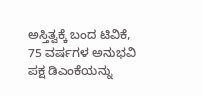ಅಸ್ತಿತ್ವಕ್ಕೆ ಬಂದ ಟಿವಿಕೆ, 75 ವರ್ಷಗಳ ಅನುಭವಿ ಪಕ್ಷ ಡಿಎಂಕೆಯನ್ನು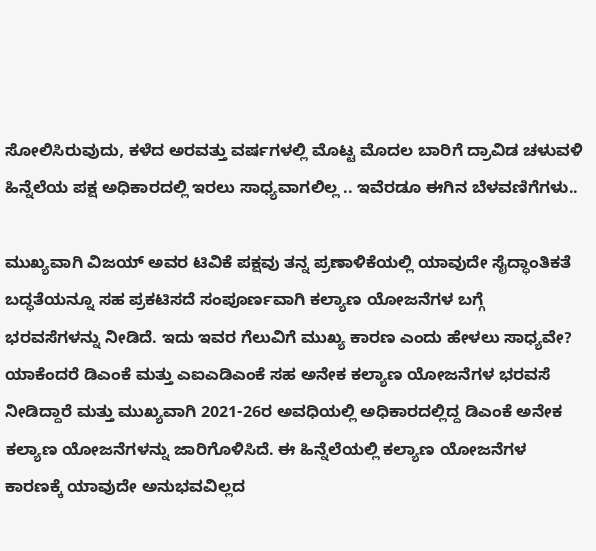ಸೋಲಿಸಿರುವುದು, ಕಳೆದ ಅರವತ್ತು ವರ್ಷಗಳಲ್ಲಿ ಮೊಟ್ಟ ಮೊದಲ ಬಾರಿಗೆ ದ್ರಾವಿಡ ಚಳುವಳಿ ಹಿನ್ನೆಲೆಯ ಪಕ್ಷ ಅಧಿಕಾರದಲ್ಲಿ ಇರಲು ಸಾಧ್ಯವಾಗಲಿಲ್ಲ .. ಇವೆರಡೂ ಈಗಿನ ಬೆಳವಣಿಗೆಗಳು..

ಮುಖ್ಯವಾಗಿ ವಿಜಯ್ ಅವರ ಟಿವಿಕೆ ಪಕ್ಷವು ತನ್ನ ಪ್ರಣಾಳಿಕೆಯಲ್ಲಿ ಯಾವುದೇ ಸೈದ್ಧಾಂತಿಕತೆ ಬದ್ಧತೆಯನ್ನೂ ಸಹ ಪ್ರಕಟಿಸದೆ‌ ಸಂಪೂರ್ಣವಾಗಿ ಕಲ್ಯಾಣ ಯೋಜನೆಗಳ ಬಗ್ಗೆ ಭರವಸೆಗಳನ್ನು ನೀಡಿದೆ. ಇದು ಇವರ ಗೆಲುವಿಗೆ ಮುಖ್ಯ ಕಾರಣ ಎಂದು ಹೇಳಲು ಸಾಧ್ಯವೇ? ಯಾಕೆಂದರೆ ಡಿಎಂಕೆ ಮತ್ತು ಎಐಎಡಿಎಂಕೆ ಸಹ ಅನೇಕ ಕಲ್ಯಾಣ ಯೋಜನೆಗಳ ಭರವಸೆ ನೀಡಿದ್ದಾರೆ ಮತ್ತು ಮುಖ್ಯವಾಗಿ 2021-26ರ ಅವಧಿಯಲ್ಲಿ ಅಧಿಕಾರದಲ್ಲಿದ್ದ‌ ಡಿಎಂಕೆ ಅನೇಕ ಕಲ್ಯಾಣ ಯೋಜನೆಗಳನ್ನು ಜಾರಿಗೊಳಿಸಿದೆ. ಈ ಹಿನ್ನೆಲೆಯಲ್ಲಿ ಕಲ್ಯಾಣ ಯೋಜನೆಗಳ ಕಾರಣಕ್ಕೆ ಯಾವುದೇ ಅನುಭವವಿಲ್ಲದ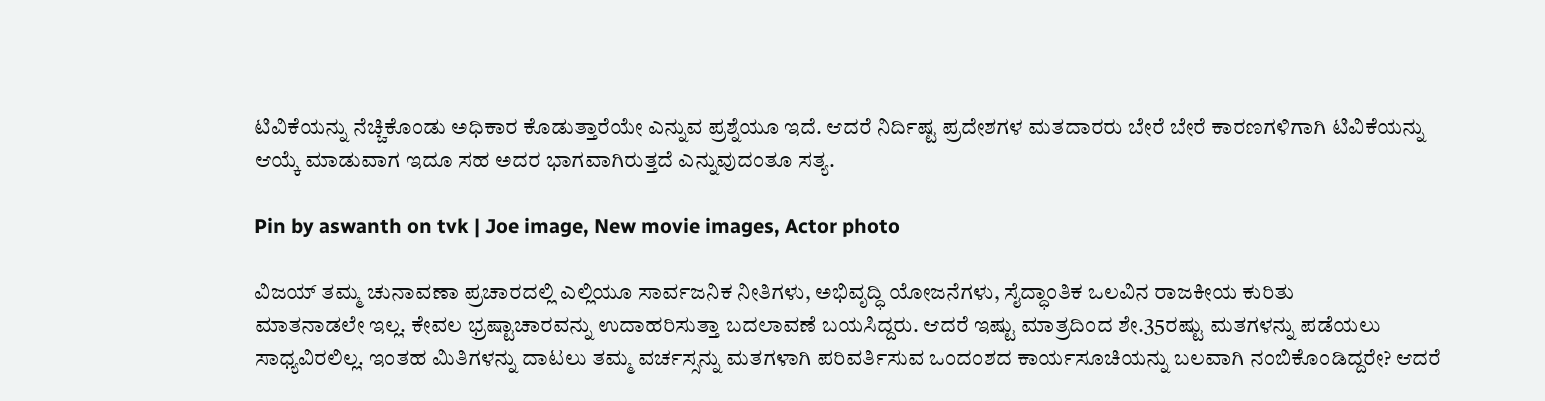ಟಿವಿಕೆಯನ್ನು ನೆಚ್ಚಿಕೊಂಡು ಅಧಿಕಾರ ಕೊಡುತ್ತಾರೆಯೇ ಎನ್ನುವ ಪ್ರಶ್ನೆಯೂ ಇದೆ. ಆದರೆ ನಿರ್ದಿಷ್ಟ ಪ್ರದೇಶಗಳ ಮತದಾರರು ಬೇರೆ ಬೇರೆ ಕಾರಣಗಳಿಗಾಗಿ ಟಿವಿಕೆಯನ್ನು ಆಯ್ಕೆ ಮಾಡುವಾಗ ಇದೂ‌ ಸಹ ಅದರ ಭಾಗವಾಗಿರುತ್ತದೆ ಎನ್ನುವುದಂತೂ ಸತ್ಯ.

Pin by aswanth on tvk | Joe image, New movie images, Actor photo

ವಿಜಯ್ ತಮ್ಮ ಚುನಾವಣಾ ಪ್ರಚಾರದಲ್ಲಿ ಎಲ್ಲಿಯೂ ಸಾರ್ವಜನಿಕ ನೀತಿಗಳು, ಅಭಿವೃದ್ಧಿ ಯೋಜನೆಗಳು, ಸೈದ್ಧಾಂತಿಕ ಒಲವಿನ ರಾಜಕೀಯ ಕುರಿತು
ಮಾತನಾಡಲೇ ಇಲ್ಲ. ಕೇವಲ ಭ್ರಷ್ಟಾಚಾರವನ್ನು ಉದಾಹರಿಸುತ್ತಾ ಬದಲಾವಣೆ ಬಯಸಿದ್ದರು. ಆದರೆ ಇಷ್ಟು ಮಾತ್ರದಿಂದ ಶೇ.35ರಷ್ಟು ಮತಗಳನ್ನು ಪಡೆಯಲು ಸಾಧ್ಯವಿರಲಿಲ್ಲ. ಇಂತಹ ಮಿತಿಗಳನ್ನು ದಾಟಲು ತಮ್ಮ ವರ್ಚಸ್ಸನ್ನು ಮತಗಳಾಗಿ ಪರಿವರ್ತಿಸುವ ಒಂದಂಶದ ಕಾರ್ಯಸೂಚಿಯನ್ನು ಬಲವಾಗಿ ನಂಬಿಕೊಂಡಿದ್ದರೇ? ಆದರೆ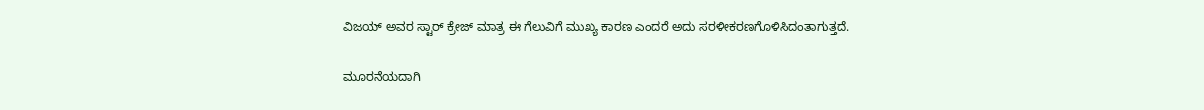ವಿಜಯ್ ಅವರ ಸ್ಟಾರ್ ಕ್ರೇಜ್ ಮಾತ್ರ ಈ ಗೆಲುವಿಗೆ ಮುಖ್ಯ ಕಾರಣ ಎಂದರೆ ಅದು ಸರಳೀಕರಣಗೊಳಿ‌ಸಿದಂತಾಗುತ್ತದೆ.

ಮೂರನೆಯದಾಗಿ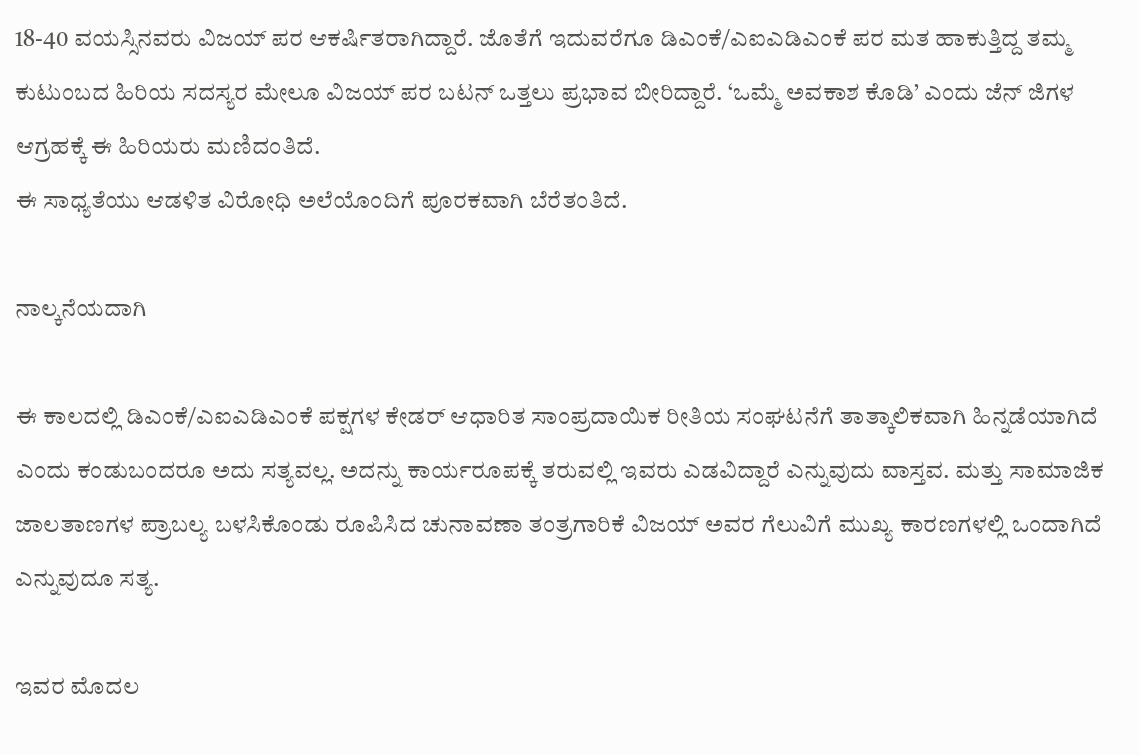18-40 ವಯಸ್ಸಿನವರು ವಿಜಯ್ ಪರ ಆಕರ್ಷಿತರಾಗಿದ್ದಾರೆ. ಜೊತೆಗೆ ಇದುವರೆಗೂ ಡಿಎಂಕೆ/ಎಐಎಡಿಎಂಕೆ ಪರ ಮತ ಹಾಕುತ್ತಿದ್ದ ತಮ್ಮ ಕುಟುಂಬದ ಹಿರಿಯ ಸದಸ್ಯರ ಮೇಲೂ ವಿಜಯ್ ಪರ ಬಟನ್ ಒತ್ತಲು ಪ್ರಭಾವ ಬೀರಿದ್ದಾರೆ. ‘ಒಮ್ಮೆ ಅವಕಾಶ ಕೊಡಿ’ ಎಂದು ಜೆನ್ ಜಿಗಳ ಆಗ್ರಹಕ್ಕೆ ಈ ಹಿರಿಯರು ಮಣಿದಂತಿದೆ.
ಈ ಸಾಧ್ಯತೆಯು ಆಡಳಿತ‌ ವಿರೋಧಿ ಅಲೆಯೊಂದಿಗೆ ಪೂರಕವಾಗಿ ಬೆರೆತಂತಿದೆ.

ನಾಲ್ಕನೆಯದಾಗಿ

ಈ ಕಾಲದಲ್ಲಿ ಡಿಎಂಕೆ/ಎಐಎಡಿಎಂಕೆ ಪಕ್ಷಗಳ ಕೇಡರ್ ಆಧಾರಿತ ಸಾಂಪ್ರದಾಯಿಕ ರೀತಿಯ ಸಂಘಟನೆಗೆ ತಾತ್ಕಾಲಿಕವಾಗಿ ಹಿನ್ನಡೆಯಾಗಿದೆ ಎಂದು ಕಂಡುಬಂದರೂ ಅದು ಸತ್ಯವಲ್ಲ. ಅದನ್ನು ಕಾರ್ಯರೂಪಕ್ಕೆ ತರುವಲ್ಲಿ ಇವರು ಎಡವಿದ್ದಾರೆ ಎನ್ನುವುದು ವಾಸ್ತವ. ಮತ್ತು ಸಾಮಾಜಿಕ ಜಾಲತಾಣಗಳ ಪ್ರಾಬಲ್ಯ ಬಳಸಿಕೊಂಡು ರೂಪಿಸಿದ ಚುನಾವಣಾ ತಂತ್ರಗಾರಿಕೆ ವಿಜಯ್ ಅವರ ಗೆಲುವಿಗೆ ಮುಖ್ಯ ಕಾರಣಗಳಲ್ಲಿ ಒಂದಾಗಿದೆ ಎನ್ನುವುದೂ ಸತ್ಯ.

ಇವರ ಮೊದಲ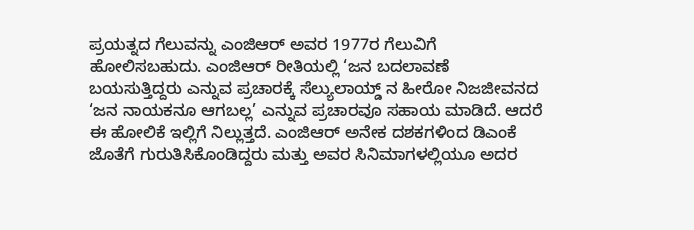ಪ್ರಯತ್ನದ ಗೆಲುವನ್ನು ಎಂಜಿಆರ್ ಅವರ 1977ರ ಗೆಲುವಿಗೆ ಹೋಲಿಸಬಹುದು. ಎಂಜಿಆರ್ ರೀತಿಯಲ್ಲಿ ‘ಜನ ಬದಲಾವಣೆ ಬಯಸುತ್ತಿದ್ದರು ಎನ್ನುವ ಪ್ರಚಾರಕ್ಕೆ ಸೆಲ್ಯುಲಾಯ್ಡ್ ನ ಹೀರೋ ನಿಜಜೀವನದ ‘ಜನ ನಾಯಕನೂ ಆಗಬಲ್ಲ’ ಎನ್ನುವ ಪ್ರಚಾರವೂ ಸಹಾಯ ಮಾಡಿದೆ. ಆದರೆ ಈ ಹೋಲಿಕೆ ಇಲ್ಲಿಗೆ ನಿಲ್ಲುತ್ತದೆ. ಎಂಜಿಆರ್ ಅನೇಕ ದಶಕಗಳಿಂದ ಡಿಎಂಕೆ ಜೊತೆಗೆ ಗುರುತಿಸಿಕೊಂಡಿದ್ದರು ಮತ್ತು ಅವರ ಸಿನಿಮಾಗಳಲ್ಲಿಯೂ ಅದರ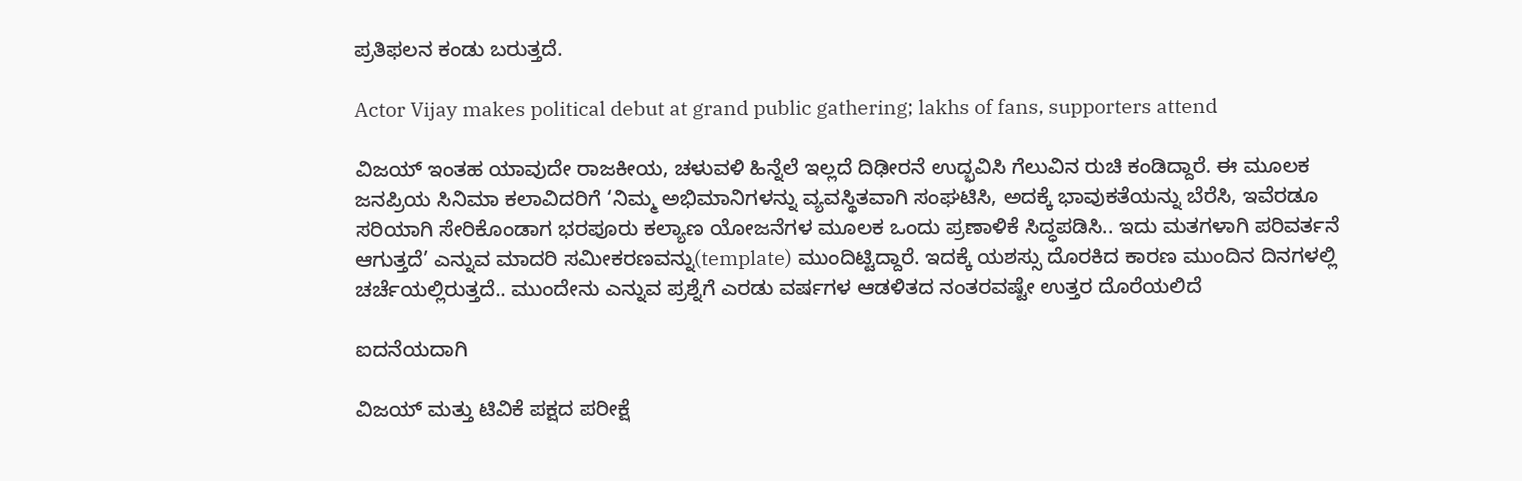ಪ್ರತಿಫಲನ ಕಂಡು ಬರುತ್ತದೆ.

Actor Vijay makes political debut at grand public gathering; lakhs of fans, supporters attend

ವಿಜಯ್ ಇಂತಹ ಯಾವುದೇ ರಾಜಕೀಯ, ಚಳುವಳಿ ಹಿನ್ನೆಲೆ ಇಲ್ಲದೆ ದಿಢೀರನೆ ಉದ್ಭವಿಸಿ ಗೆಲುವಿನ ರುಚಿ ಕಂಡಿದ್ದಾರೆ. ಈ ಮೂಲಕ ಜನಪ್ರಿಯ ಸಿನಿಮಾ ಕಲಾವಿದರಿಗೆ ‘ನಿಮ್ಮ ಅಭಿಮಾನಿಗಳನ್ನು ವ್ಯವಸ್ಥಿತವಾಗಿ ಸಂಘಟಿಸಿ, ಅದಕ್ಕೆ ಭಾವುಕತೆಯನ್ನು ಬೆರೆಸಿ, ಇವೆರಡೂ ಸರಿಯಾಗಿ ಸೇರಿಕೊಂಡಾಗ ಭರಪೂರು ಕಲ್ಯಾಣ ಯೋಜನೆಗಳ ಮೂಲಕ ಒಂದು ಪ್ರಣಾಳಿಕೆ ಸಿದ್ಧಪಡಿಸಿ.. ಇದು ಮತಗಳಾಗಿ ಪರಿವರ್ತನೆ ಆಗುತ್ತದೆ’ ಎನ್ನುವ ಮಾದರಿ ಸಮೀಕರಣವನ್ನು(template) ಮುಂದಿಟ್ಟಿದ್ದಾರೆ. ಇದಕ್ಕೆ ಯಶಸ್ಸು ದೊರಕಿದ ಕಾರಣ ಮುಂದಿನ ದಿನಗಳಲ್ಲಿ ಚರ್ಚೆಯಲ್ಲಿರುತ್ತದೆ.. ಮುಂದೇನು ಎನ್ನುವ ಪ್ರಶ್ನೆಗೆ ಎರಡು ವರ್ಷಗಳ ಆಡಳಿತದ ನಂತರವಷ್ಟೇ ಉತ್ತರ ದೊರೆಯಲಿದೆ

ಐದನೆಯದಾಗಿ

ವಿಜಯ್ ಮತ್ತು ಟಿವಿಕೆ ಪಕ್ಷದ ಪರೀಕ್ಷೆ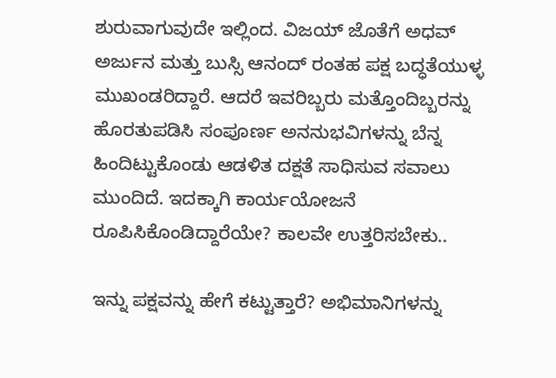ಶುರುವಾಗುವುದೇ ಇಲ್ಲಿಂದ. ವಿಜಯ್ ಜೊತೆಗೆ ಅಧವ್ ಅರ್ಜುನ ಮತ್ತು ಬುಸ್ಸಿ ಆನಂದ್ ರಂತಹ ಪಕ್ಷ ಬದ್ಧತೆಯುಳ್ಳ ಮುಖಂಡರಿದ್ದಾರೆ. ಆದರೆ ಇವರಿಬ್ಬರು ಮತ್ತೊಂದಿಬ್ಬರನ್ನು ಹೊರತುಪಡಿಸಿ ಸಂಪೂರ್ಣ ಅನನುಭವಿಗಳನ್ನು ಬೆನ್ನ ಹಿಂದಿಟ್ಟುಕೊಂಡು ಆಡಳಿತ ದಕ್ಷತೆ ಸಾಧಿಸುವ ಸವಾಲು ಮುಂದಿದೆ. ಇದಕ್ಕಾಗಿ ಕಾರ್ಯಯೋಜನೆ ರೂಪಿಸಿಕೊಂಡಿದ್ದಾರೆಯೇ? ಕಾಲವೇ ಉತ್ತರಿಸಬೇಕು..

ಇನ್ನು ಪಕ್ಷವನ್ನು ಹೇಗೆ ಕಟ್ಟುತ್ತಾರೆ? ಅಭಿಮಾನಿಗಳನ್ನು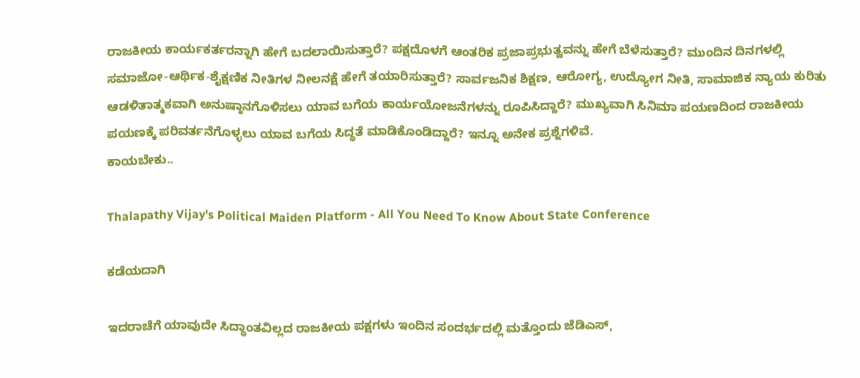ರಾಜಕೀಯ ಕಾರ್ಯಕರ್ತರನ್ನಾಗಿ ಹೇಗೆ ಬದಲಾಯಿಸುತ್ತಾರೆ? ಪಕ್ಷದೊಳಗೆ ಆಂತರಿಕ ಪ್ರಜಾಪ್ರಭುತ್ವವನ್ನು ಹೇಗೆ ಬೆಳೆಸುತ್ತಾರೆ? ಮುಂದಿನ ದಿನಗಳಲ್ಲಿ ಸಮಾಜೋ-ಆರ್ಥಿಕ-ಶೈಕ್ಷಣಿಕ ನೀತಿಗಳ ನೀಲನಕ್ಷೆ ಹೇಗೆ ತಯಾರಿಸುತ್ತಾರೆ? ಸಾರ್ವಜನಿಕ ಶಿಕ್ಷಣ, ಆರೋಗ್ಯ, ಉದ್ಯೋಗ ನೀತಿ, ಸಾಮಾಜಿಕ ನ್ಯಾಯ ಕುರಿತು ಆಡಳಿತಾತ್ಮಕವಾಗಿ ಅನುಷ್ಠಾನಗೊಳಿಸಲು ಯಾವ ಬಗೆಯ ಕಾರ್ಯಯೋಜನೆಗಳನ್ನು ರೂಪಿಸಿದ್ದಾರೆ? ಮುಖ್ಯವಾಗಿ ಸಿನಿಮಾ ಪಯಣದಿಂದ ರಾಜಕೀಯ ಪಯಣಕ್ಕೆ ಪರಿವರ್ತನೆಗೊಳ್ಳಲು ಯಾವ ಬಗೆಯ ಸಿದ್ಧತೆ ಮಾಡಿಕೊಂಡಿದ್ದಾರೆ? ಇನ್ನೂ ಅನೇಕ ಪ್ರಶ್ನೆಗಳಿವೆ.
ಕಾಯಬೇಕು..

Thalapathy Vijay's Political Maiden Platform - All You Need To Know About State Conference

ಕಡೆಯದಾಗಿ

ಇದರಾಚೆಗೆ ಯಾವುದೇ ಸಿದ್ಧಾಂತವಿಲ್ಲದ ರಾಜಕೀಯ ಪಕ್ಷಗಳು ಇಂದಿನ ಸಂದರ್ಭದಲ್ಲಿ ಮತ್ತೊಂದು ಜೆಡಿಎಸ್,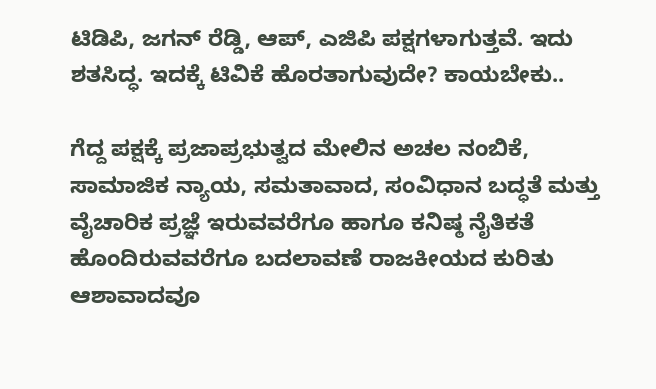ಟಿಡಿಪಿ, ಜಗನ್ ರೆಡ್ಡಿ, ಆಪ್, ಎಜಿಪಿ ಪಕ್ಷಗಳಾಗುತ್ತವೆ. ಇದು ಶತಸಿದ್ಧ. ಇದಕ್ಕೆ ಟಿವಿಕೆ ಹೊರತಾಗುವುದೇ? ಕಾಯಬೇಕು..

ಗೆದ್ದ ಪಕ್ಷಕ್ಕೆ ಪ್ರಜಾಪ್ರಭುತ್ವದ ಮೇಲಿನ ಅಚಲ ನಂಬಿಕೆ, ಸಾಮಾಜಿಕ ನ್ಯಾಯ, ಸಮತಾವಾದ, ಸಂವಿಧಾನ ಬದ್ಧತೆ ಮತ್ತು ವೈಚಾರಿಕ ಪ್ರಜ್ಞೆ ಇರುವವರೆಗೂ ಹಾಗೂ ಕನಿಷ್ಠ ನೈತಿಕತೆ ಹೊಂದಿರುವವರೆಗೂ ಬದಲಾವಣೆ ರಾಜಕೀಯದ ಕುರಿತು ಆಶಾವಾದವೂ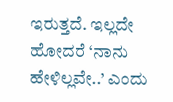ಇರುತ್ತದೆ. ಇಲ್ಲದೇ ಹೋದರೆ ‘ನಾನು ಹೇಳಿಲ್ಲವೇ..’ ಎಂದು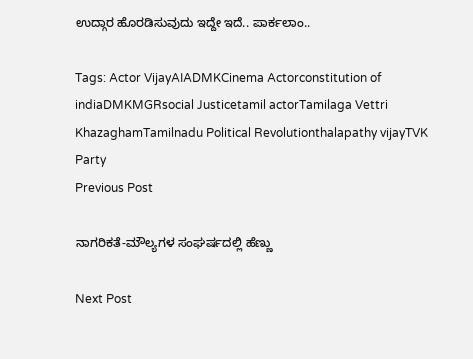ಉದ್ಗಾರ ಹೊರಡಿಸುವುದು ಇದ್ದೇ ಇದೆ.. ಪಾರ್ಕಲಾಂ..

Tags: Actor VijayAIADMKCinema Actorconstitution of indiaDMKMGRsocial Justicetamil actorTamilaga Vettri KhazaghamTamilnadu Political Revolutionthalapathy vijayTVK Party
Previous Post

ನಾಗರಿಕತೆ-ಮೌಲ್ಯಗಳ ಸಂಘರ್ಷದಲ್ಲಿ ಹೆಣ್ಣು

Next Post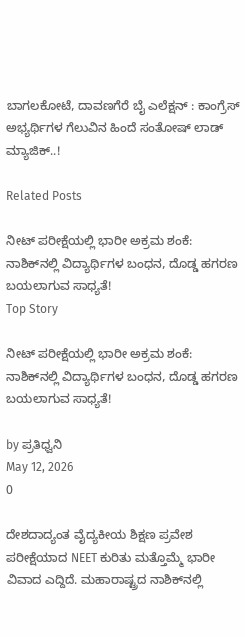ಬಾಗಲಕೋಟೆ, ದಾವಣಗೆರೆ ಬೈ ಎಲೆಕ್ಷನ್‌ : ಕಾಂಗ್ರೆಸ್ ಅಭ್ಯರ್ಥಿಗಳ ಗೆಲುವಿನ ಹಿಂದೆ ಸಂತೋಷ್ ಲಾಡ್ ಮ್ಯಾಜಿಕ್..!

Related Posts

ನೀಟ್ ಪರೀಕ್ಷೆಯಲ್ಲಿ ಭಾರೀ ಅಕ್ರಮ ಶಂಕೆ: ನಾಶಿಕ್‌ನಲ್ಲಿ ವಿದ್ಯಾರ್ಥಿಗಳ ಬಂಧನ, ದೊಡ್ಡ ಹಗರಣ ಬಯಲಾಗುವ ಸಾಧ್ಯತೆ!
Top Story

ನೀಟ್ ಪರೀಕ್ಷೆಯಲ್ಲಿ ಭಾರೀ ಅಕ್ರಮ ಶಂಕೆ: ನಾಶಿಕ್‌ನಲ್ಲಿ ವಿದ್ಯಾರ್ಥಿಗಳ ಬಂಧನ, ದೊಡ್ಡ ಹಗರಣ ಬಯಲಾಗುವ ಸಾಧ್ಯತೆ!

by ಪ್ರತಿಧ್ವನಿ
May 12, 2026
0

ದೇಶದಾದ್ಯಂತ ವೈದ್ಯಕೀಯ ಶಿಕ್ಷಣ ಪ್ರವೇಶ ಪರೀಕ್ಷೆಯಾದ NEET ಕುರಿತು ಮತ್ತೊಮ್ಮೆ ಭಾರೀ ವಿವಾದ ಎದ್ದಿದೆ. ಮಹಾರಾಷ್ಟ್ರದ ನಾಶಿಕ್‌ನಲ್ಲಿ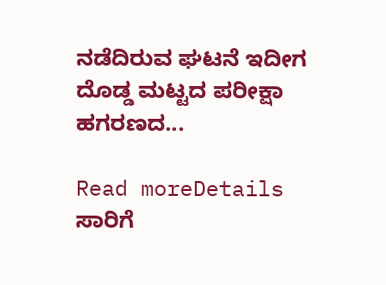ನಡೆದಿರುವ ಘಟನೆ ಇದೀಗ ದೊಡ್ಡ ಮಟ್ಟದ ಪರೀಕ್ಷಾ ಹಗರಣದ...

Read moreDetails
ಸಾರಿಗೆ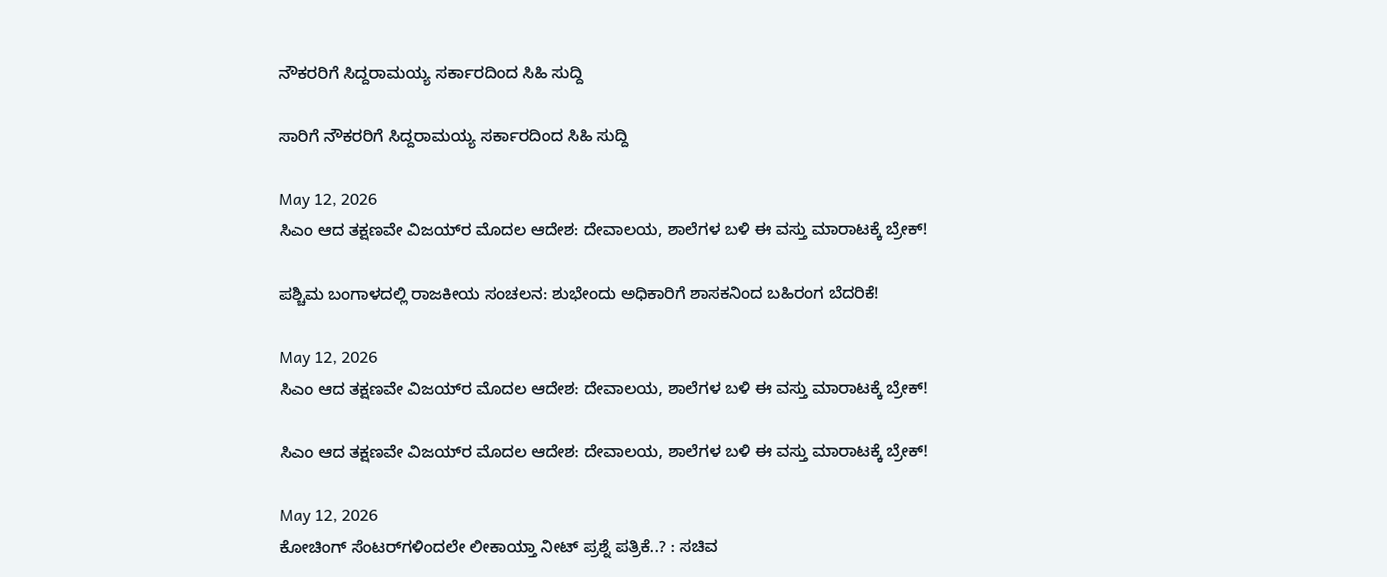ನೌಕರರಿಗೆ ಸಿದ್ದರಾಮಯ್ಯ ಸರ್ಕಾರದಿಂದ ಸಿಹಿ ಸುದ್ದಿ

ಸಾರಿಗೆ ನೌಕರರಿಗೆ ಸಿದ್ದರಾಮಯ್ಯ ಸರ್ಕಾರದಿಂದ ಸಿಹಿ ಸುದ್ದಿ

May 12, 2026
ಸಿಎಂ ಆದ ತಕ್ಷಣವೇ ವಿಜಯ್‌ರ ಮೊದಲ ಆದೇಶ: ದೇವಾಲಯ, ಶಾಲೆಗಳ ಬಳಿ ಈ ವಸ್ತು ಮಾರಾಟಕ್ಕೆ ಬ್ರೇಕ್!

ಪಶ್ಚಿಮ ಬಂಗಾಳದಲ್ಲಿ ರಾಜಕೀಯ ಸಂಚಲನ: ಶುಭೇಂದು ಅಧಿಕಾರಿಗೆ ಶಾಸಕನಿಂದ ಬಹಿರಂಗ ಬೆದರಿಕೆ!

May 12, 2026
ಸಿಎಂ ಆದ ತಕ್ಷಣವೇ ವಿಜಯ್‌ರ ಮೊದಲ ಆದೇಶ: ದೇವಾಲಯ, ಶಾಲೆಗಳ ಬಳಿ ಈ ವಸ್ತು ಮಾರಾಟಕ್ಕೆ ಬ್ರೇಕ್!

ಸಿಎಂ ಆದ ತಕ್ಷಣವೇ ವಿಜಯ್‌ರ ಮೊದಲ ಆದೇಶ: ದೇವಾಲಯ, ಶಾಲೆಗಳ ಬಳಿ ಈ ವಸ್ತು ಮಾರಾಟಕ್ಕೆ ಬ್ರೇಕ್!

May 12, 2026
ಕೋಚಿಂಗ್‌ ಸೆಂಟರ್‌ಗಳಿಂದಲೇ ಲೀಕಾಯ್ತಾ ನೀಟ್‌ ಪ್ರಶ್ನೆ ಪತ್ರಿಕೆ..? : ಸಚಿವ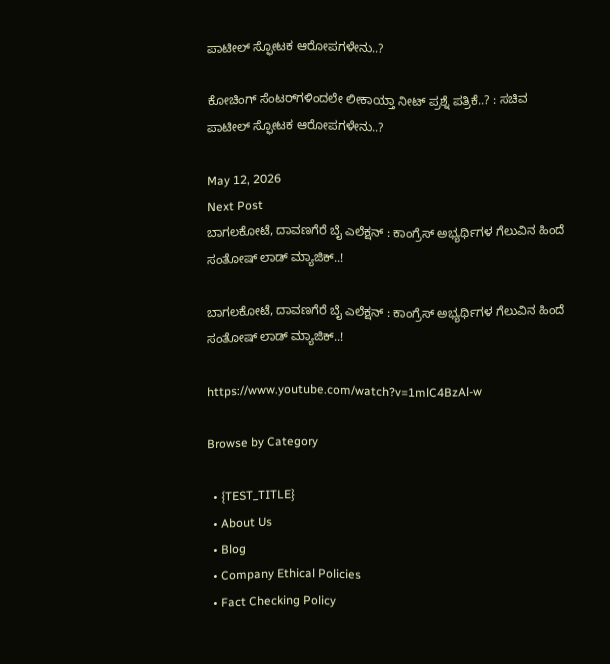ಪಾಟೀಲ್ ಸ್ಫೋಟಕ ಆರೋಪಗಳೇನು..?

ಕೋಚಿಂಗ್‌ ಸೆಂಟರ್‌ಗಳಿಂದಲೇ ಲೀಕಾಯ್ತಾ ನೀಟ್‌ ಪ್ರಶ್ನೆ ಪತ್ರಿಕೆ..? : ಸಚಿವ ಪಾಟೀಲ್ ಸ್ಫೋಟಕ ಆರೋಪಗಳೇನು..?

May 12, 2026
Next Post
ಬಾಗಲಕೋಟೆ, ದಾವಣಗೆರೆ ಬೈ ಎಲೆಕ್ಷನ್‌ : ಕಾಂಗ್ರೆಸ್ ಅಭ್ಯರ್ಥಿಗಳ ಗೆಲುವಿನ ಹಿಂದೆ ಸಂತೋಷ್ ಲಾಡ್ ಮ್ಯಾಜಿಕ್..!

ಬಾಗಲಕೋಟೆ, ದಾವಣಗೆರೆ ಬೈ ಎಲೆಕ್ಷನ್‌ : ಕಾಂಗ್ರೆಸ್ ಅಭ್ಯರ್ಥಿಗಳ ಗೆಲುವಿನ ಹಿಂದೆ ಸಂತೋಷ್ ಲಾಡ್ ಮ್ಯಾಜಿಕ್..!

https://www.youtube.com/watch?v=1mlC4BzAl-w

Browse by Category

  • {TEST_TITLE}
  • About Us
  • Blog
  • Company Ethical Policies
  • Fact Checking Policy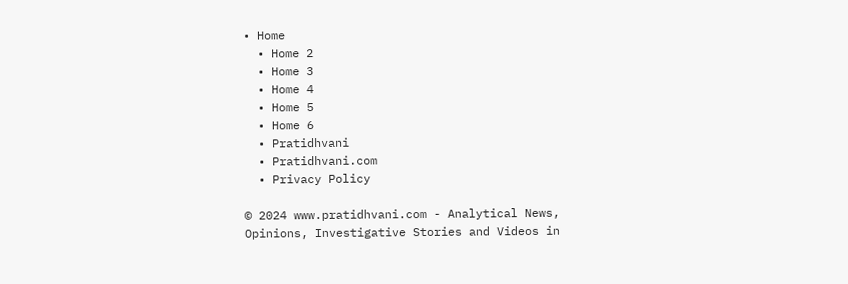• Home
  • Home 2
  • Home 3
  • Home 4
  • Home 5
  • Home 6
  • Pratidhvani
  • Pratidhvani.com
  • Privacy Policy

© 2024 www.pratidhvani.com - Analytical News, Opinions, Investigative Stories and Videos in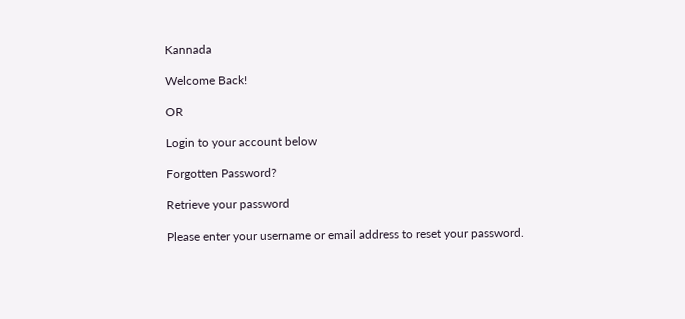Kannada

Welcome Back!

OR

Login to your account below

Forgotten Password?

Retrieve your password

Please enter your username or email address to reset your password.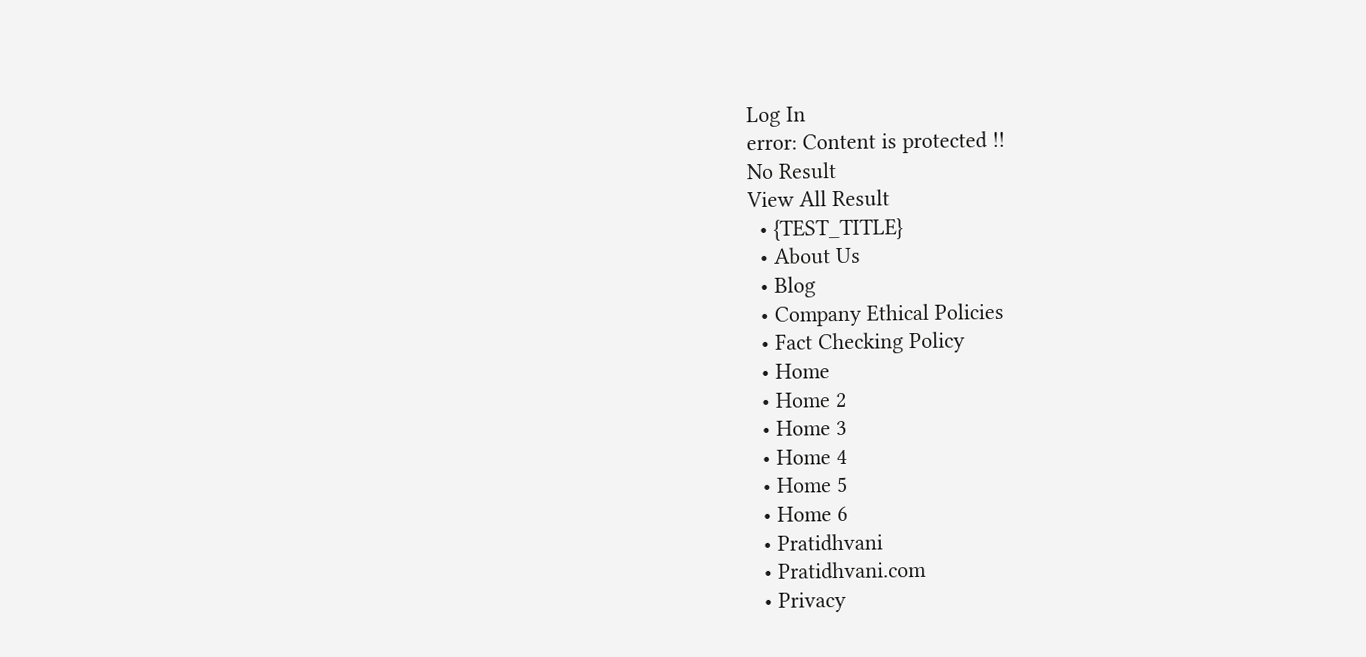Log In
error: Content is protected !!
No Result
View All Result
  • {TEST_TITLE}
  • About Us
  • Blog
  • Company Ethical Policies
  • Fact Checking Policy
  • Home
  • Home 2
  • Home 3
  • Home 4
  • Home 5
  • Home 6
  • Pratidhvani
  • Pratidhvani.com
  • Privacy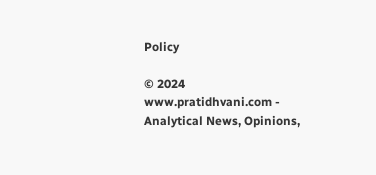Policy

© 2024 www.pratidhvani.com - Analytical News, Opinions,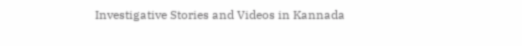Investigative Stories and Videos in Kannada